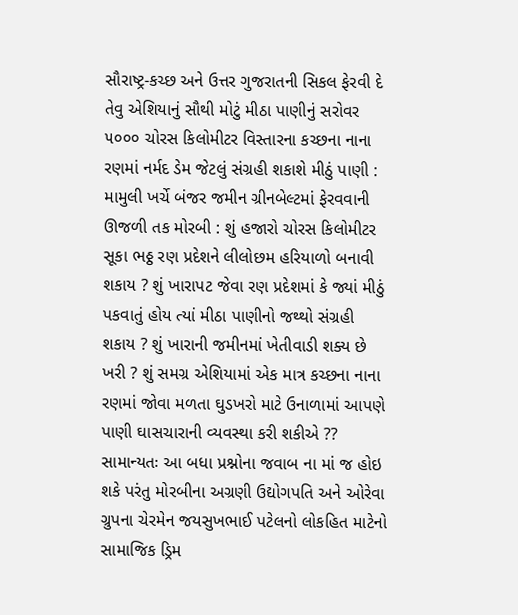સૌરાષ્ટ્ર-કચ્છ અને ઉત્તર ગુજરાતની સિકલ ફેરવી દે તેવુ એશિયાનું સૌથી મોટું મીઠા પાણીનું સરોવર ૫૦૦૦ ચોરસ કિલોમીટર વિસ્તારના કચ્છના નાના રણમાં નર્મદ ડેમ જેટલું સંગ્રહી શકાશે મીઠું પાણી : મામુલી ખર્ચે બંજર જમીન ગ્રીનબેલ્ટમાં ફેરવવાની ઊજળી તક મોરબી : શું હજારો ચોરસ કિલોમીટર સૂકા ભઠ્ઠ રણ પ્રદેશને લીલોછમ હરિયાળો બનાવી શકાય ? શું ખારાપટ જેવા રણ પ્રદેશમાં કે જ્યાં મીઠું પકવાતું હોય ત્યાં મીઠા પાણીનો જથ્થો સંગ્રહી શકાય ? શું ખારાની જમીનમાં ખેતીવાડી શક્ય છે ખરી ? શું સમગ્ર એશિયામાં એક માત્ર કચ્છના નાના રણમાં જોવા મળતા ઘુડખરો માટે ઉનાળામાં આપણે પાણી ઘાસચારાની વ્યવસ્થા કરી શકીએ ?? સામાન્યતઃ આ બધા પ્રશ્નોના જવાબ ના માં જ હોઇ શકે પરંતુ મોરબીના અગ્રણી ઉદ્યોગપતિ અને ઓરેવા ગ્રુપના ચેરમેન જયસુખભાઈ પટેલનો લોકહિત માટેનો સામાજિક ડ્રિમ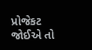પ્રોજેકટ જોઈએ તો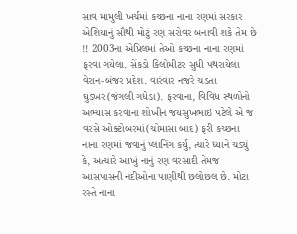સાવ મામુલી ખર્ચમાં કચ્છના નાના રણમાં સરકાર એશિયાનું સૌથી મોટું રણ સરોવર બનાવી શકે તેમ છે !! 2003ના એપ્રિલમાં તેઓ કચ્છના નાના રણમાં ફરવા ગયેલા. સેંકડો કિલોમીટર સુધી પથરાયેલા વેરાન-બંજર પ્રદેશ. વારંવાર નજરે ચડતા ઘુડખર(જંગલી ગધેડા). ફરવાના, વિવિધ સ્થળોનો અભ્યાસ કરવાના શોખીન જયસુખભાઇ પટેલે એ જ વરસે ઓક્ટોબરમાં(ચોમાસા બાદ) ફરી કચ્છના નાના રણમાં જવાનું પ્લાનિંગ કર્યુ, ત્યારે ધ્યાને ચડ્યું કે, અત્યારે આખું નાનું રણ વરસાદી તેમજ આસપાસની નદીઓના પાણીથી છલોછલ છે. મોટા રસ્તે નાના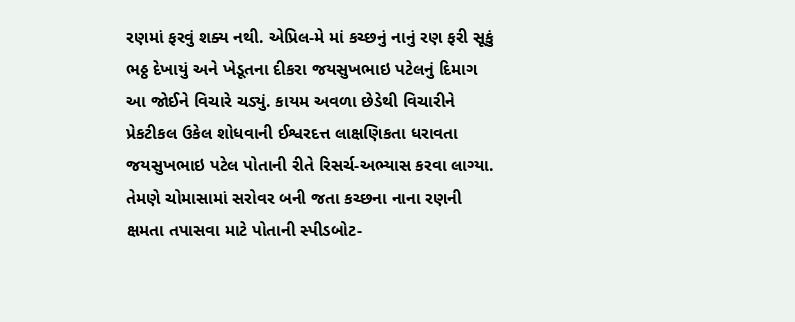રણમાં ફરવું શક્ય નથી. એપ્રિલ-મે માં કચ્છનું નાનું રણ ફરી સૂકું ભઠ્ઠ દેખાયું અને ખેડૂતના દીકરા જયસુખભાઇ પટેલનું દિમાગ આ જોઈને વિચારે ચડ્યું. કાયમ અવળા છેડેથી વિચારીને પ્રેકટીકલ ઉકેલ શોધવાની ઈશ્વરદત્ત લાક્ષણિકતા ધરાવતા જયસુખભાઇ પટેલ પોતાની રીતે રિસર્ચ-અભ્યાસ કરવા લાગ્યા. તેમણે ચોમાસામાં સરોવર બની જતા કચ્છના નાના રણની ક્ષમતા તપાસવા માટે પોતાની સ્પીડબોટ-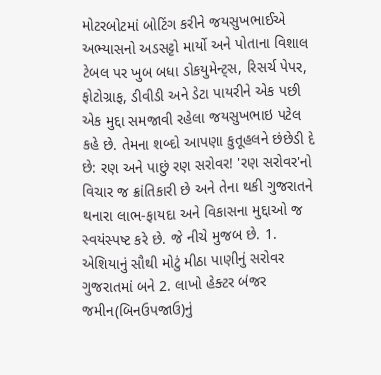મોટરબોટમાં બોટિંગ કરીને જયસુખભાઈએ અભ્યાસનો અડસટ્ટો માર્યો અને પોતાના વિશાલ ટેબલ પર ખુબ બધા ડોકયુમેન્ટ્સ, રિસર્ચ પેપર, ફોટોગ્રાફ, ડીવીડી અને ડેટા પાયરીને એક પછી એક મુદ્દા સમજાવી રહેલા જયસુખભાઇ પટેલ કહે છે. તેમના શબ્દો આપણા કુતૂહલને છંછેડી દે છે: રણ અને પાછું રણ સરોવર! 'રણ સરોવર'નો વિચાર જ ક્રાંતિકારી છે અને તેના થકી ગુજરાતને થનારા લાભ-ફાયદા અને વિકાસના મુદ્દાઓ જ સ્વયંસ્પષ્ટ કરે છે. જે નીચે મુજબ છે. 1. એશિયાનું સૌથી મોટું મીઠા પાણીનું સરોવર ગુજરાતમાં બને 2. લાખો હેક્ટર બંજર જમીન(બિનઉપજાઉ)નું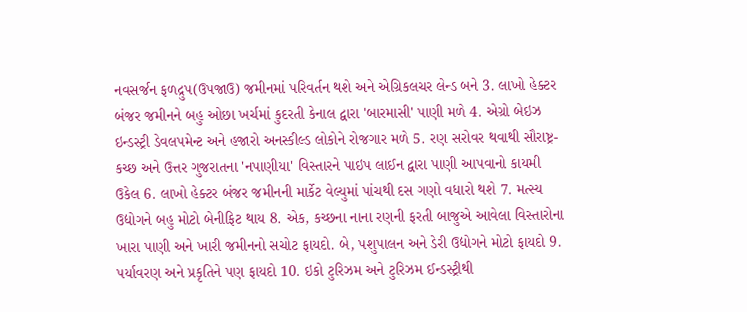નવસર્જન ફળદ્રુપ(ઉપજાઉ) જમીનમાં પરિવર્તન થશે અને એગ્રિકલચર લેન્ડ બને 3. લાખો હેક્ટર બંજર જમીનને બહુ ઓછા ખર્ચમાં કુદરતી કેનાલ દ્વારા 'બારમાસી' પાણી મળે 4. એગ્રો બેઇઝ ઇન્ડસ્ટ્રી ડેવલપમેન્ટ અને હજારો અનસ્કીલ્ડ લોકોને રોજગાર મળે 5. રણ સરોવર થવાથી સૌરાષ્ટ્ર-કચ્છ અને ઉત્તર ગુજરાતના 'નપાણીયા' વિસ્તારને પાઇપ લાઈન દ્વારા પાણી આપવાનો કાયમી ઉકેલ 6. લાખો હેક્ટર બંજર જમીનની માર્કેટ વેલ્યુમાં પાંચથી દસ ગણો વધારો થશે 7. મત્સ્ય ઉદ્યોગને બહુ મોટો બેનીફિટ થાય 8. એક, કચ્છના નાના રણની ફરતી બાજુએ આવેલા વિસ્તારોના ખારા પાણી અને ખારી જમીનનો સચોટ ફાયદો. બે, પશુપાલન અને ડેરી ઉદ્યોગને મોટો ફાયદો 9. પર્યાવરણ અને પ્રકૃતિને પણ ફાયદો 10. ઇકો ટુરિઝમ અને ટુરિઝમ ઈન્ડસ્ટ્રીથી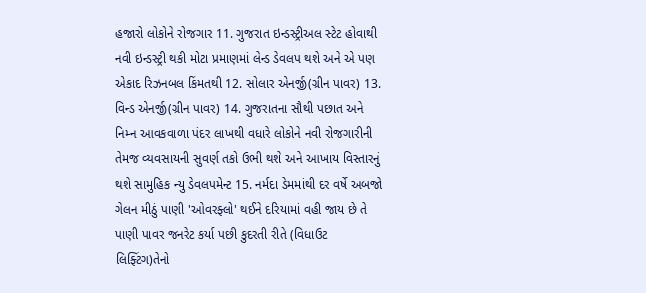હજારો લોકોને રોજગાર 11. ગુજરાત ઇન્ડસ્ટ્રીઅલ સ્ટેટ હોવાથી નવી ઇન્ડસ્ટ્રી થકી મોટા પ્રમાણમાં લેન્ડ ડેવલપ થશે અને એ પણ એકાદ રિઝનબલ કિંમતથી 12. સોલાર એનર્જી(ગ્રીન પાવર) 13. વિન્ડ એનર્જી(ગ્રીન પાવર) 14. ગુજરાતના સૌથી પછાત અને નિમ્ન આવકવાળા પંદર લાખથી વધારે લોકોને નવી રોજગારીની તેમજ વ્યવસાયની સુવર્ણ તકો ઉભી થશે અને આખાય વિસ્તારનું થશે સામુહિક ન્યુ ડેવલપમેન્ટ 15. નર્મદા ડેમમાંથી દર વર્ષે અબજો ગેલન મીઠું પાણી 'ઓવરફ્લો' થઈને દરિયામાં વહી જાય છે તે પાણી પાવર જનરેટ કર્યા પછી કુદરતી રીતે (વિધાઉટ લિફ્ટિંગ)તેનો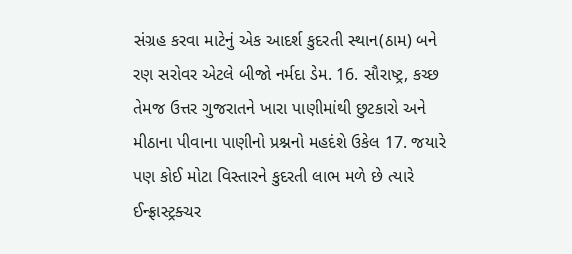સંગ્રહ કરવા માટેનું એક આદર્શ કુદરતી સ્થાન(ઠામ) બને રણ સરોવર એટલે બીજો નર્મદા ડેમ. 16. સૌરાષ્ટ્ર, કચ્છ તેમજ ઉત્તર ગુજરાતને ખારા પાણીમાંથી છુટકારો અને મીઠાના પીવાના પાણીનો પ્રશ્નનો મહદંશે ઉકેલ 17. જયારે પણ કોઈ મોટા વિસ્તારને કુદરતી લાભ મળે છે ત્યારે ઈન્ફ્રાસ્ટ્રક્ચર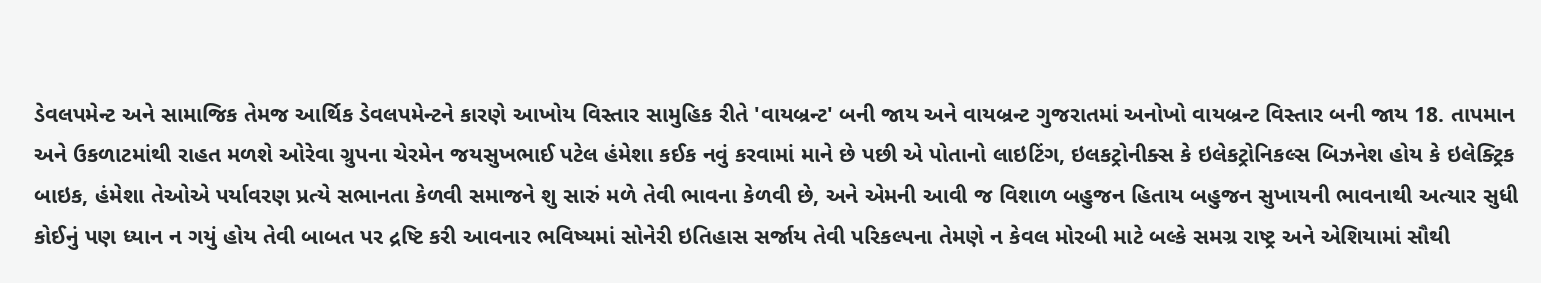ડેવલપમેન્ટ અને સામાજિક તેમજ આર્થિક ડેવલપમેન્ટને કારણે આખોય વિસ્તાર સામુહિક રીતે 'વાયબ્રન્ટ' બની જાય અને વાયબ્રન્ટ ગુજરાતમાં અનોખો વાયબ્રન્ટ વિસ્તાર બની જાય 18. તાપમાન અને ઉકળાટમાંથી રાહત મળશે ઓરેવા ગ્રુપના ચેરમેન જયસુખભાઈ પટેલ હંમેશા કઈક નવું કરવામાં માને છે પછી એ પોતાનો લાઇટિંગ, ઇલકટ્રોનીક્સ કે ઇલેકટ્રોનિકલ્સ બિઝનેશ હોય કે ઇલેક્ટ્રિક બાઇક, હંમેશા તેઓએ પર્યાવરણ પ્રત્યે સભાનતા કેળવી સમાજને શુ સારું મળે તેવી ભાવના કેળવી છે, અને એમની આવી જ વિશાળ બહુજન હિતાય બહુજન સુખાયની ભાવનાથી અત્યાર સુધી કોઈનું પણ ધ્યાન ન ગયું હોય તેવી બાબત પર દ્રષ્ટિ કરી આવનાર ભવિષ્યમાં સોનેરી ઇતિહાસ સર્જાય તેવી પરિકલ્પના તેમણે ન કેવલ મોરબી માટે બલ્કે સમગ્ર રાષ્ટ્ર અને એશિયામાં સૌથી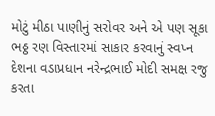મોટું મીઠા પાણીનું સરોવર અને એ પણ સૂકા ભઠ્ઠ રણ વિસ્તારમાં સાકાર કરવાનું સ્વપ્ન દેશના વડાપ્રધાન નરેન્દ્રભાઈ મોદી સમક્ષ રજુ કરતા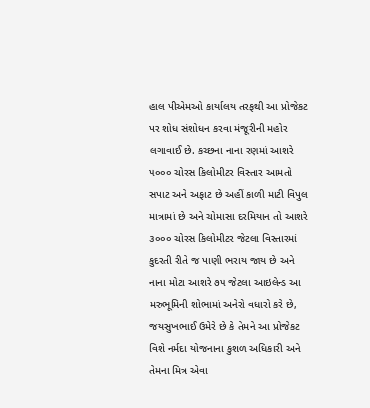હાલ પીએમઓ કાર્યાલય તરફથી આ પ્રોજેકટ પર શોધ સંશોધન કરવા મંજૂરીની મહોર લગાવાઈ છે. કચ્છના નાના રણમાં આશરે ૫૦૦૦ ચોરસ કિલોમીટર વિસ્તાર આમતો સપાટ અને અફાટ છે અહીં કાળી માટી વિપુલ માત્રામાં છે અને ચોમાસા દરમિયાન તો આશરે ૩૦૦૦ ચોરસ કિલોમીટર જેટલા વિસ્તારમાં કુદરતી રીતે જ પાણી ભરાય જાય છે અને નાના મોટા આશરે ૭૫ જેટલા આઇલેન્ડ આ મરુભૂમિની શોભામાં અનેરો વધારો કરે છે, જયસુખભાઈ ઉમેરે છે કે તેમને આ પ્રોજેકટ વિશે નર્મદા યોજનાના કુશળ અધિકારી અને તેમના મિત્ર એવા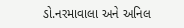ડો.નરમાવાલા અને અનિલ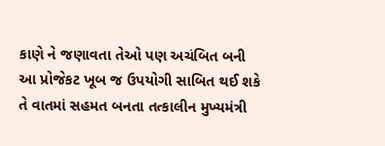કાણે ને જણાવતા તેઓ પણ અચંબિત બની આ પ્રોજેકટ ખૂબ જ ઉપયોગી સાબિત થઈ શકે તે વાતમાં સહમત બનતા તત્કાલીન મુખ્યમંત્રી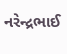નરેન્દ્રભાઈ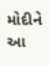મોદીને આ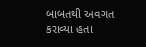બાબતથી અવગત કરાવ્યા હતા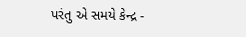પરંતુ એ સમયે કેન્દ્ર -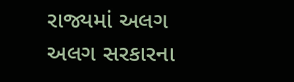રાજ્યમાં અલગ અલગ સરકારના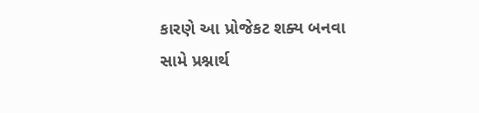કારણે આ પ્રોજેકટ શક્ય બનવા સામે પ્રશ્નાર્થ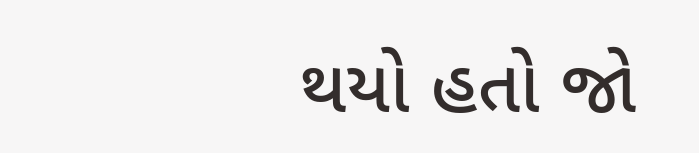થયો હતો જો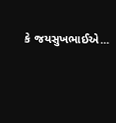કે જયસુખભાઈએ...